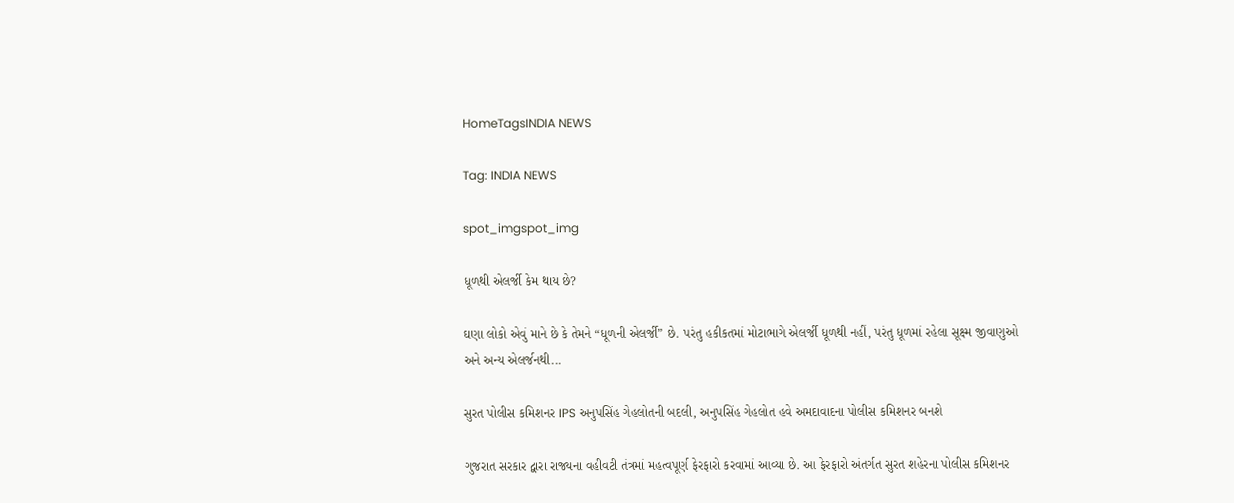HomeTagsINDIA NEWS

Tag: INDIA NEWS

spot_imgspot_img

ધૂળથી એલર્જી કેમ થાય છે?

ઘણા લોકો એવું માને છે કે તેમને “ધૂળની એલર્જી” છે. પરંતુ હકીકતમાં મોટાભાગે એલર્જી ધૂળથી નહીં, પરંતુ ધૂળમાં રહેલા સૂક્ષ્મ જીવાણુઓ અને અન્ય એલર્જનથી...

સુરત પોલીસ કમિશનર IPS અનુપસિંહ ગેહલોતની બદલી, અનુપસિંહ ગેહલોત હવે અમદાવાદના પોલીસ કમિશનર બનશે

ગુજરાત સરકાર દ્વારા રાજ્યના વહીવટી તંત્રમાં મહત્વપૂર્ણ ફેરફારો કરવામાં આવ્યા છે. આ ફેરફારો અંતર્ગત સુરત શહેરના પોલીસ કમિશનર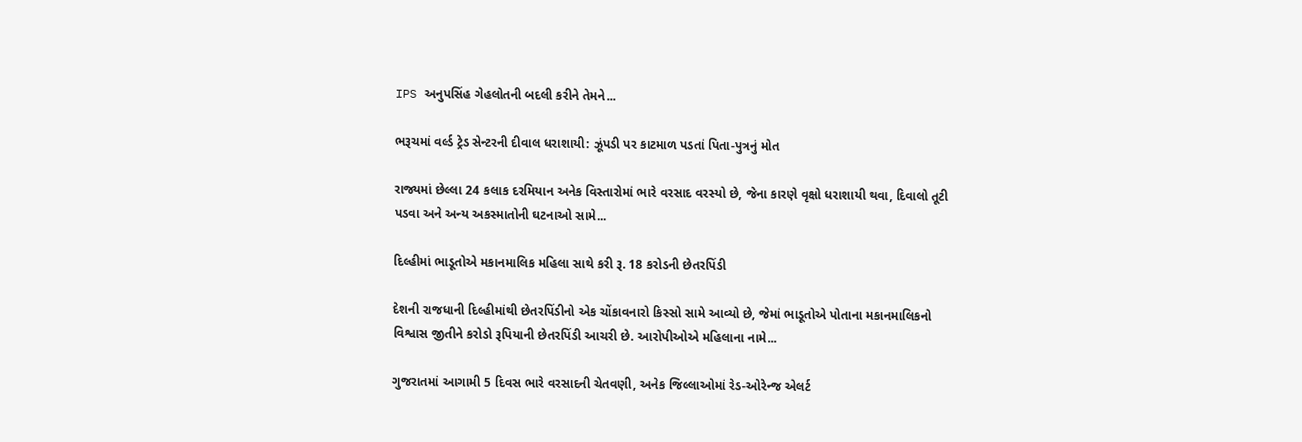IPS અનુપસિંહ ગેહલોતની બદલી કરીને તેમને...

ભરૂચમાં વર્લ્ડ ટ્રેડ સેન્ટરની દીવાલ ધરાશાયી: ઝૂંપડી પર કાટમાળ પડતાં પિતા-પુત્રનું મોત

રાજ્યમાં છેલ્લા 24 કલાક દરમિયાન અનેક વિસ્તારોમાં ભારે વરસાદ વરસ્યો છે, જેના કારણે વૃક્ષો ધરાશાયી થવા, દિવાલો તૂટી પડવા અને અન્ય અકસ્માતોની ઘટનાઓ સામે...

દિલ્હીમાં ભાડૂતોએ મકાનમાલિક મહિલા સાથે કરી રૂ. 18 કરોડની છેતરપિંડી

દેશની રાજધાની દિલ્હીમાંથી છેતરપિંડીનો એક ચોંકાવનારો કિસ્સો સામે આવ્યો છે, જેમાં ભાડૂતોએ પોતાના મકાનમાલિકનો વિશ્વાસ જીતીને કરોડો રૂપિયાની છેતરપિંડી આચરી છે. આરોપીઓએ મહિલાના નામે...

ગુજરાતમાં આગામી 5 દિવસ ભારે વરસાદની ચેતવણી, અનેક જિલ્લાઓમાં રેડ-ઓરેન્જ એલર્ટ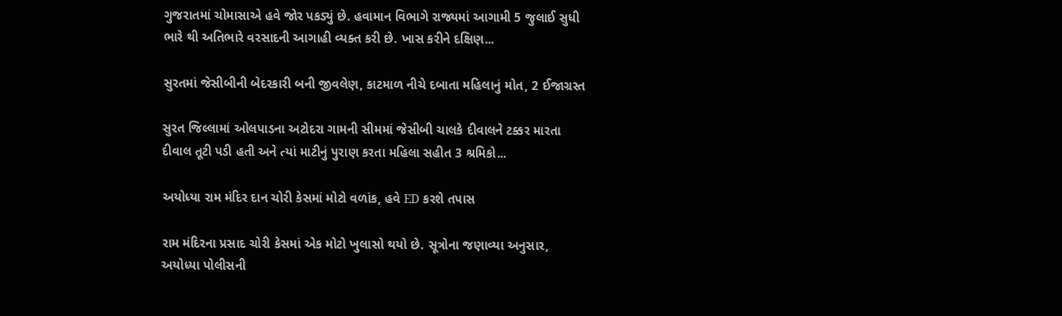ગુજરાતમાં ચોમાસાએ હવે જોર પકડ્યું છે. હવામાન વિભાગે રાજ્યમાં આગામી 5 જુલાઈ સુધી ભારે થી અતિભારે વરસાદની આગાહી વ્યક્ત કરી છે. ખાસ કરીને દક્ષિણ...

સુરતમાં જેસીબીની બેદરકારી બની જીવલેણ, કાટમાળ નીચે દબાતા મહિલાનું મોત, 2 ઈજાગ્રસ્ત

સુરત જિલ્લામાં ઓલપાડના અટોદરા ગામની સીમમાં જેસીબી ચાલકે દીવાલને ટક્કર મારતા દીવાલ તૂટી પડી હતી અને ત્યાં માટીનું પુરાણ કરતા મહિલા સહીત 3 શ્રમિકો...

અયોધ્યા રામ મંદિર દાન ચોરી કેસમાં મોટો વળાંક, હવે ED કરશે તપાસ

રામ મંદિરના પ્રસાદ ચોરી કેસમાં એક મોટો ખુલાસો થયો છે. સૂત્રોના જણાવ્યા અનુસાર, અયોધ્યા પોલીસની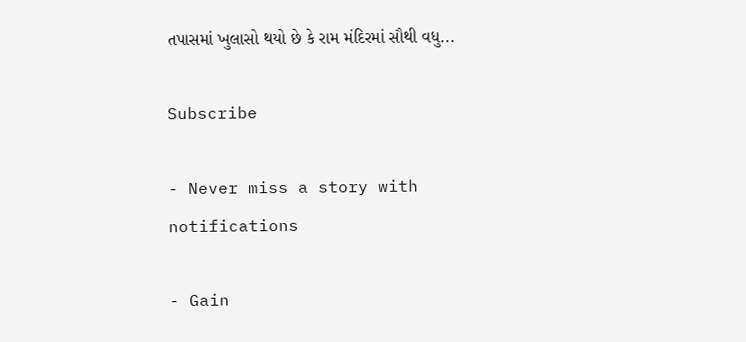તપાસમાં ખુલાસો થયો છે કે રામ મંદિરમાં સૌથી વધુ...

Subscribe

- Never miss a story with notifications

- Gain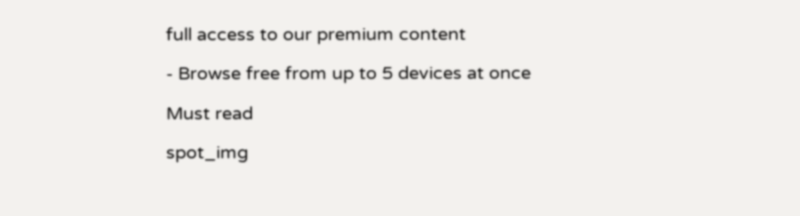full access to our premium content

- Browse free from up to 5 devices at once

Must read

spot_img